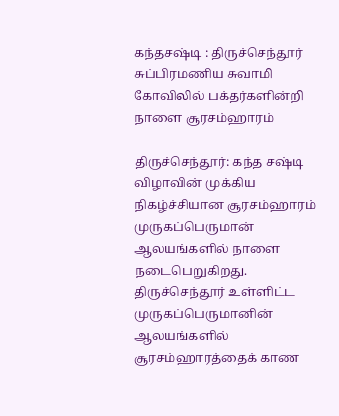கந்தசஷ்டி : திருச்செந்தூர் சுப்பிரமணிய சுவாமி கோவிலில் பக்தர்களின்றி நாளை சூரசம்ஹாரம்

திருச்செந்தூர்: கந்த சஷ்டி விழாவின் முக்கிய நிகழ்ச்சியான சூரசம்ஹாரம் முருகப்பெருமான் ஆலயங்களில் நாளை நடைபெறுகிறது. திருச்செந்தூர் உள்ளிட்ட முருகப்பெருமானின் ஆலயங்களில் சூரசம்ஹாரத்தைக் காண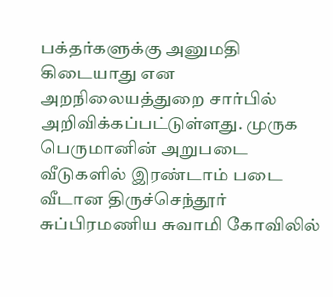பக்தர்களுக்கு அனுமதி கிடையாது என அறநிலையத்துறை சார்பில் அறிவிக்கப்பட்டுள்ளது. முருக பெருமானின் அறுபடை வீடுகளில் இரண்டாம் படை வீடான திருச்செந்தூர் சுப்பிரமணிய சுவாமி கோவிலில்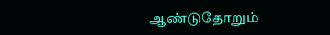ஆண்டுதோறும்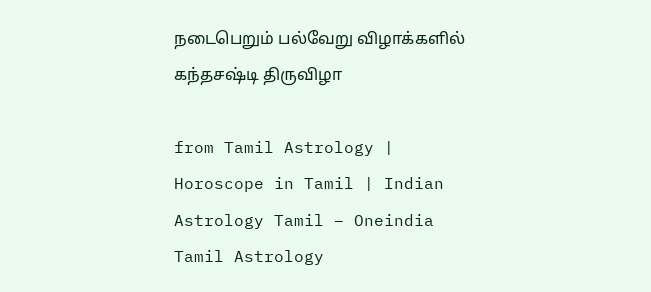நடைபெறும் பல்வேறு விழாக்களில் கந்தசஷ்டி திருவிழா

from Tamil Astrology | Horoscope in Tamil | Indian Astrology Tamil – Oneindia Tamil Astrology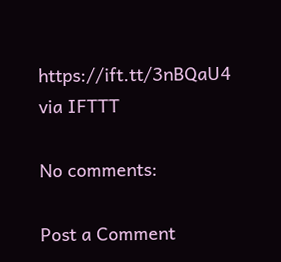https://ift.tt/3nBQaU4
via IFTTT

No comments:

Post a Comment